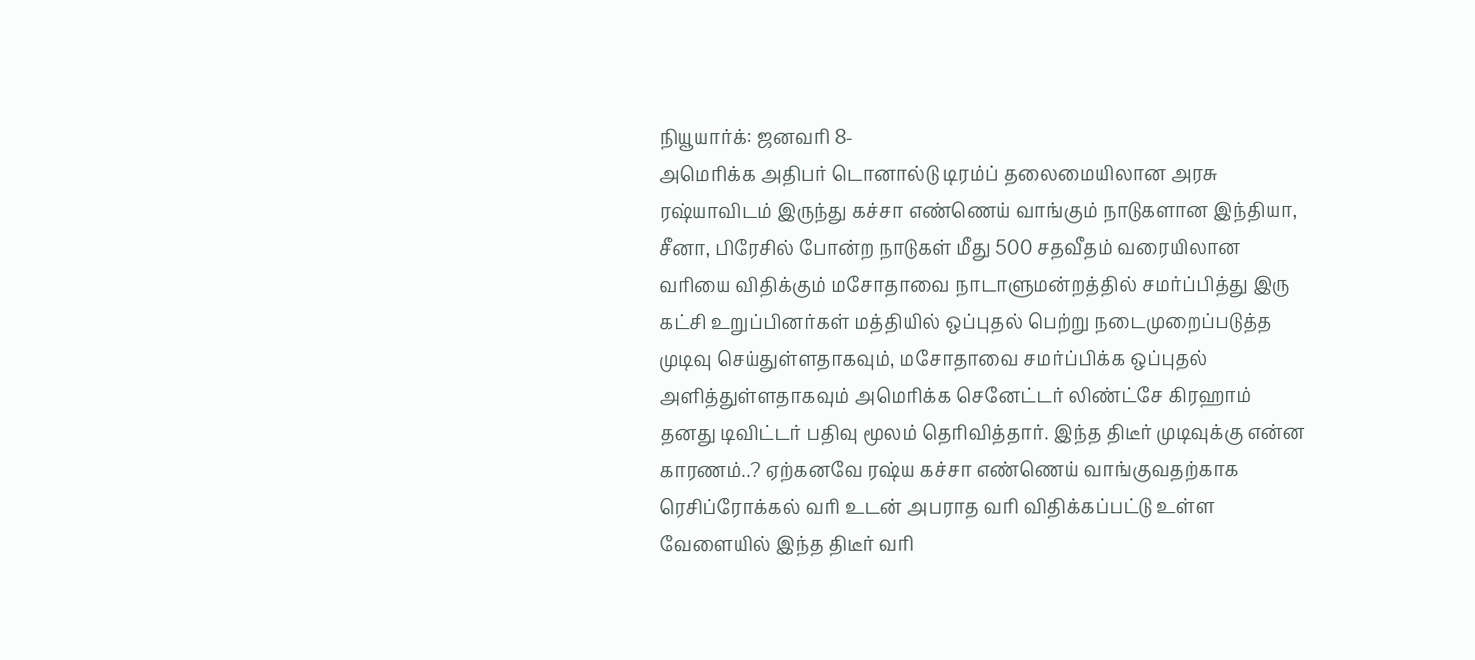நியூயார்க்: ஜனவரி 8-
அமெரிக்க அதிபர் டொனால்டு டிரம்ப் தலைமையிலான அரசு ரஷ்யாவிடம் இருந்து கச்சா எண்ணெய் வாங்கும் நாடுகளான இந்தியா, சீனா, பிரேசில் போன்ற நாடுகள் மீது 500 சதவீதம் வரையிலான வரியை விதிக்கும் மசோதாவை நாடாளுமன்றத்தில் சமர்ப்பித்து இரு கட்சி உறுப்பினர்கள் மத்தியில் ஒப்புதல் பெற்று நடைமுறைப்படுத்த முடிவு செய்துள்ளதாகவும், மசோதாவை சமர்ப்பிக்க ஒப்புதல் அளித்துள்ளதாகவும் அமெரிக்க செனேட்டர் லிண்ட்சே கிரஹாம் தனது டிவிட்டர் பதிவு மூலம் தெரிவித்தார். இந்த திடீர் முடிவுக்கு என்ன காரணம்..? ஏற்கனவே ரஷ்ய கச்சா எண்ணெய் வாங்குவதற்காக ரெசிப்ரோக்கல் வரி உடன் அபராத வரி விதிக்கப்பட்டு உள்ள வேளையில் இந்த திடீர் வரி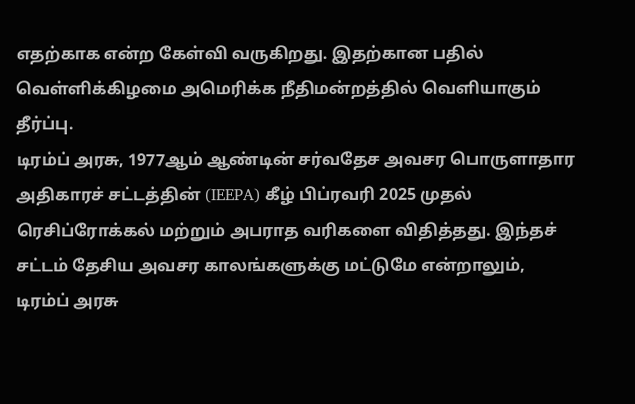எதற்காக என்ற கேள்வி வருகிறது. இதற்கான பதில் வெள்ளிக்கிழமை அமெரிக்க நீதிமன்றத்தில் வெளியாகும் தீர்ப்பு.
டிரம்ப் அரசு, 1977ஆம் ஆண்டின் சர்வதேச அவசர பொருளாதார அதிகாரச் சட்டத்தின் (IEEPA) கீழ் பிப்ரவரி 2025 முதல் ரெசிப்ரோக்கல் மற்றும் அபராத வரிகளை விதித்தது. இந்தச் சட்டம் தேசிய அவசர காலங்களுக்கு மட்டுமே என்றாலும், டிரம்ப் அரசு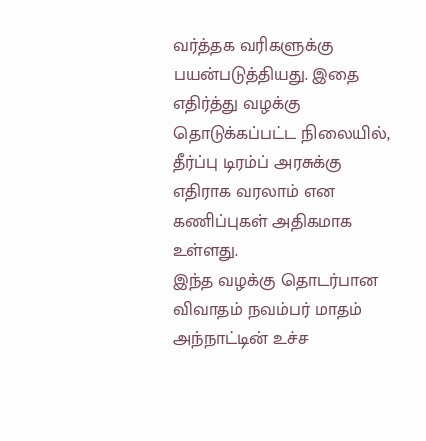வர்த்தக வரிகளுக்கு பயன்படுத்தியது. இதை எதிர்த்து வழக்கு தொடுக்கப்பட்ட நிலையில், தீர்ப்பு டிரம்ப் அரசுக்கு எதிராக வரலாம் என கணிப்புகள் அதிகமாக உள்ளது.
இந்த வழக்கு தொடர்பான விவாதம் நவம்பர் மாதம் அந்நாட்டின் உச்ச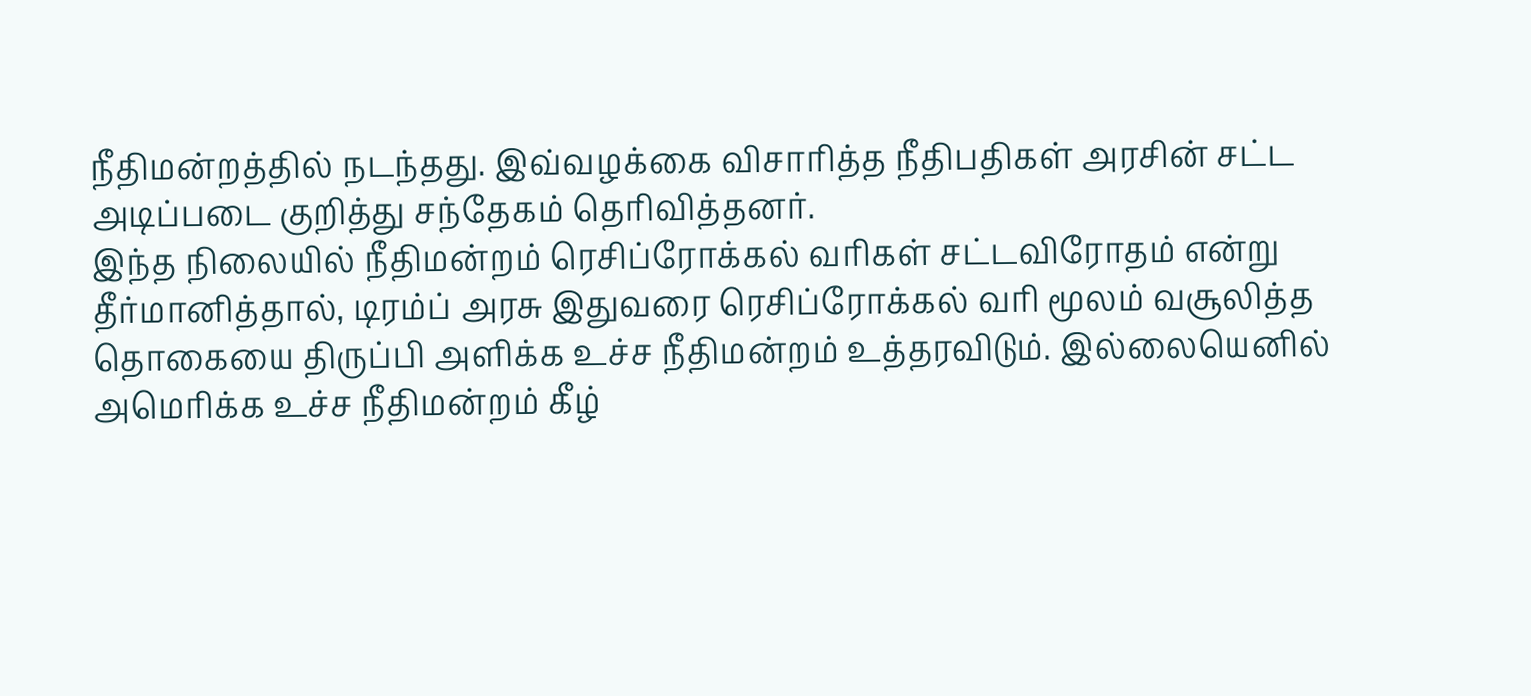நீதிமன்றத்தில் நடந்தது. இவ்வழக்கை விசாரித்த நீதிபதிகள் அரசின் சட்ட அடிப்படை குறித்து சந்தேகம் தெரிவித்தனர்.
இந்த நிலையில் நீதிமன்றம் ரெசிப்ரோக்கல் வரிகள் சட்டவிரோதம் என்று தீர்மானித்தால், டிரம்ப் அரசு இதுவரை ரெசிப்ரோக்கல் வரி மூலம் வசூலித்த தொகையை திருப்பி அளிக்க உச்ச நீதிமன்றம் உத்தரவிடும். இல்லையெனில் அமெரிக்க உச்ச நீதிமன்றம் கீழ்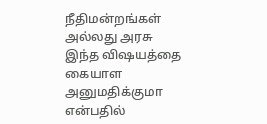நீதிமன்றங்கள் அல்லது அரசு இந்த விஷயத்தை கையாள அனுமதிக்குமா என்பதில்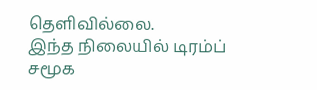தெளிவில்லை.
இந்த நிலையில் டிரம்ப் சமூக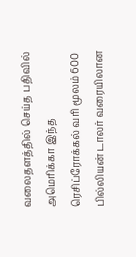வலைதளத்தில் செய்த பதிவில் அமெரிக்கா இந்த ரெசிப்ரோக்கல் வரி மூலம் 600 பில்லியன் டாலர் வரையிலான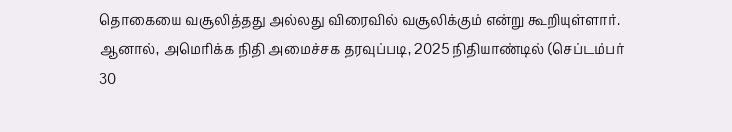தொகையை வசூலித்தது அல்லது விரைவில் வசூலிக்கும் என்று கூறியுள்ளார்.
ஆனால், அமெரிக்க நிதி அமைச்சக தரவுப்படி, 2025 நிதியாண்டில் (செப்டம்பர் 30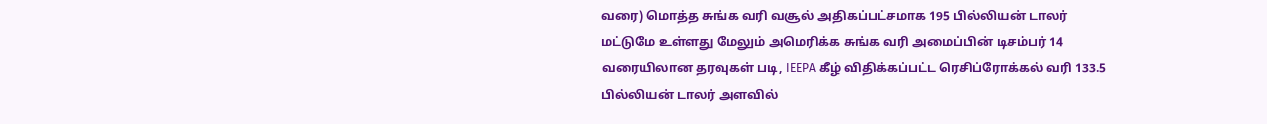வரை) மொத்த சுங்க வரி வசூல் அதிகப்பட்சமாக 195 பில்லியன் டாலர் மட்டுமே உள்ளது மேலும் அமெரிக்க சுங்க வரி அமைப்பின் டிசம்பர் 14 வரையிலான தரவுகள் படி, IEEPA கீழ் விதிக்கப்பட்ட ரெசிப்ரோக்கல் வரி 133.5 பில்லியன் டாலர் அளவில்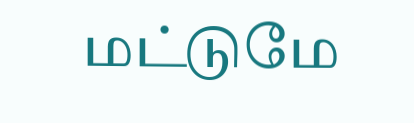மட்டுமே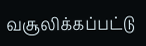வசூலிக்கப்பட்டு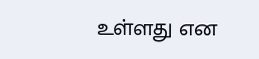உள்ளது என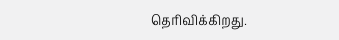தெரிவிக்கிறது.